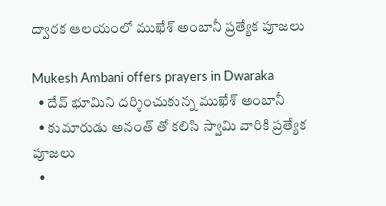ద్వారక ఆలయంలో ముఖేశ్‌ అంబానీ ప్రత్యేక పూజలు

Mukesh Ambani offers prayers in Dwaraka
  • దేవ్ భూమిని దర్శించుకున్న ముఖేశ్ అంబానీ
  • కుమారుడు అనంత్ తో కలిసి స్వామి వారికి ప్రత్యేక పూజలు
  •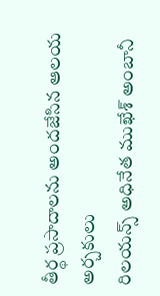తీర్థ ప్రసాదాలను అందజేసిన ఆలయ అర్చకులు
రిలయన్స్ అధినేత ముఖేశ్ అంబానీ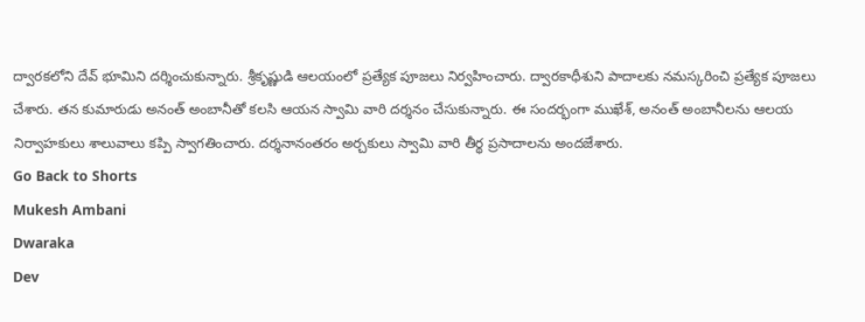ద్వారకలోని దేవ్ భూమిని దర్శించుకున్నారు. శ్రీకృష్ణుడి ఆలయంలో ప్రత్యేక పూజలు నిర్వహించారు. ద్వారకాధీశుని పాదాలకు నమస్కరించి ప్రత్యేక పూజలు చేశారు. తన కుమారుడు అనంత్ అంబానీతో కలసి ఆయన స్వామి వారి దర్శనం చేసుకున్నారు. ఈ సందర్భంగా ముఖేశ్, అనంత్ అంబానీలను ఆలయ నిర్వాహకులు శాలువాలు కప్పి స్వాగతించారు. దర్శనానంతరం అర్చకులు స్వామి వారి తీర్థ ప్రసాదాలను అందజేశారు.
Go Back to Shorts
Mukesh Ambani
Dwaraka
Dev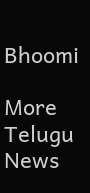Bhoomi

More Telugu News